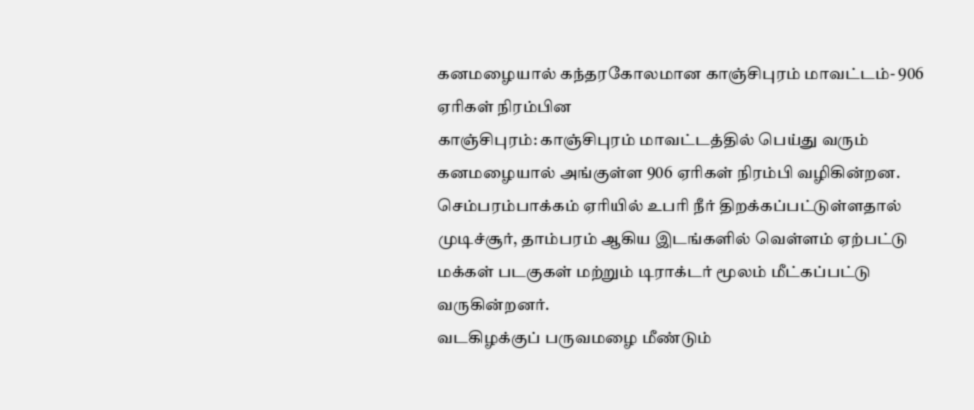கனமழையால் கந்தரகோலமான காஞ்சிபுரம் மாவட்டம்- 906 ஏரிகள் நிரம்பின
காஞ்சிபுரம்: காஞ்சிபுரம் மாவட்டத்தில் பெய்து வரும் கனமழையால் அங்குள்ள 906 ஏரிகள் நிரம்பி வழிகின்றன. செம்பரம்பாக்கம் ஏரியில் உபரி நீர் திறக்கப்பட்டுள்ளதால் முடிச்சூர், தாம்பரம் ஆகிய இடங்களில் வெள்ளம் ஏற்பட்டு மக்கள் படகுகள் மற்றும் டிராக்டர் மூலம் மீட்கப்பட்டு வருகின்றனர்.
வடகிழக்குப் பருவமழை மீண்டும்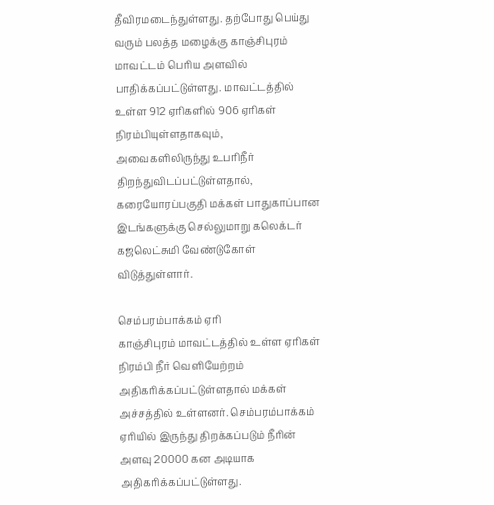தீவிரமடைந்துள்ளது. தற்போது பெய்து வரும் பலத்த மழைக்கு காஞ்சிபுரம் மாவட்டம் பெரிய அளவில் பாதிக்கப்பட்டுள்ளது. மாவட்டத்தில் உள்ள 912 ஏரிகளில் 906 ஏரிகள் நிரம்பியுள்ளதாகவும், அவைகளிலிருந்து உபரிநீர் திறந்துவிடப்பட்டுள்ளதால், கரையோரப்பகுதி மக்கள் பாதுகாப்பான இடங்களுக்கு செல்லுமாறு கலெக்டர் கஜலெட்சுமி வேண்டுகோள் விடுத்துள்ளார்.

செம்பரம்பாக்கம் ஏரி
காஞ்சிபுரம் மாவட்டத்தில் உள்ள ஏரிகள் நிரம்பி நீர் வெளியேற்றம் அதிகரிக்கப்பட்டுள்ளதால் மக்கள் அச்சத்தில் உள்ளனர். செம்பரம்பாக்கம் ஏரியில் இருந்து திறக்கப்படும் நீரின் அளவு 20000 கன அடியாக அதிகரிக்கப்பட்டுள்ளது.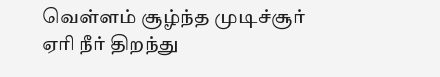வெள்ளம் சூழ்ந்த முடிச்சூர்
ஏரி நீர் திறந்து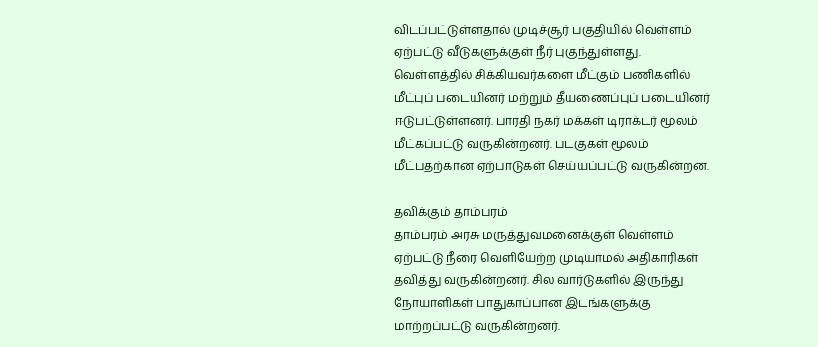விடப்பட்டுள்ளதால் முடிச்சூர் பகுதியில் வெள்ளம் ஏற்பட்டு வீடுகளுக்குள் நீர் புகுந்துள்ளது. வெள்ளத்தில் சிக்கியவர்களை மீட்கும் பணிகளில் மீட்புப் படையினர் மற்றும் தீயணைப்புப் படையினர் ஈடுபட்டுள்ளனர். பாரதி நகர் மக்கள் டிராக்டர் மூலம் மீட்கப்பட்டு வருகின்றனர். படகுகள் மூலம் மீட்பதற்கான ஏற்பாடுகள் செய்யப்பட்டு வருகின்றன.

தவிக்கும் தாம்பரம்
தாம்பரம் அரசு மருத்துவமனைக்குள் வெள்ளம் ஏற்பட்டு நீரை வெளியேற்ற முடியாமல் அதிகாரிகள் தவித்து வருகின்றனர். சில வார்டுகளில் இருந்து நோயாளிகள் பாதுகாப்பான இடங்களுக்கு மாற்றப்பட்டு வருகின்றனர்.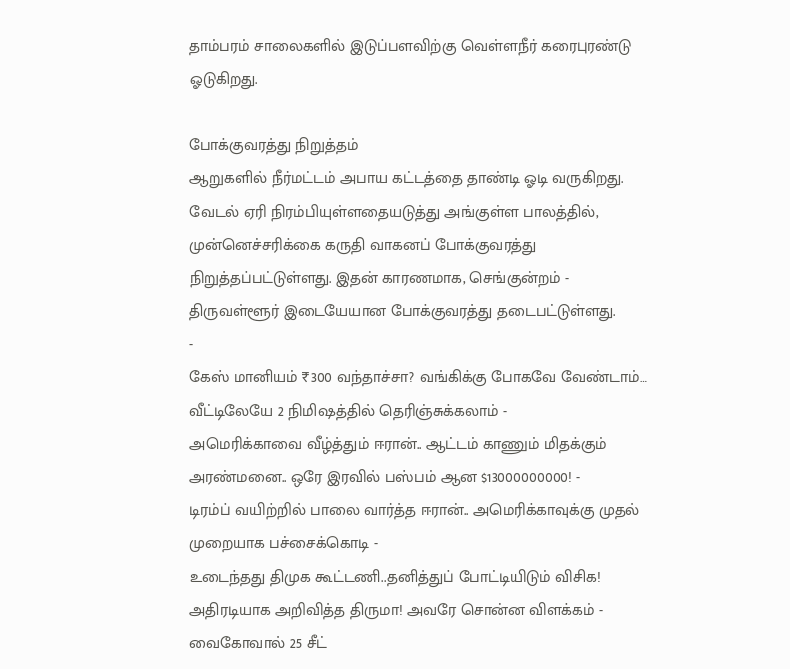தாம்பரம் சாலைகளில் இடுப்பளவிற்கு வெள்ளநீர் கரைபுரண்டு ஓடுகிறது.

போக்குவரத்து நிறுத்தம்
ஆறுகளில் நீர்மட்டம் அபாய கட்டத்தை தாண்டி ஓடி வருகிறது. வேடல் ஏரி நிரம்பியுள்ளதையடுத்து அங்குள்ள பாலத்தில், முன்னெச்சரிக்கை கருதி வாகனப் போக்குவரத்து நிறுத்தப்பட்டுள்ளது. இதன் காரணமாக, செங்குன்றம் - திருவள்ளூர் இடையேயான போக்குவரத்து தடைபட்டுள்ளது.
-
கேஸ் மானியம் ₹300 வந்தாச்சா? வங்கிக்கு போகவே வேண்டாம்… வீட்டிலேயே 2 நிமிஷத்தில் தெரிஞ்சுக்கலாம் -
அமெரிக்காவை வீழ்த்தும் ஈரான்.. ஆட்டம் காணும் மிதக்கும் அரண்மனை.. ஒரே இரவில் பஸ்பம் ஆன $13000000000! -
டிரம்ப் வயிற்றில் பாலை வார்த்த ஈரான்.. அமெரிக்காவுக்கு முதல் முறையாக பச்சைக்கொடி -
உடைந்தது திமுக கூட்டணி..தனித்துப் போட்டியிடும் விசிக! அதிரடியாக அறிவித்த திருமா! அவரே சொன்ன விளக்கம் -
வைகோவால் 25 சீட்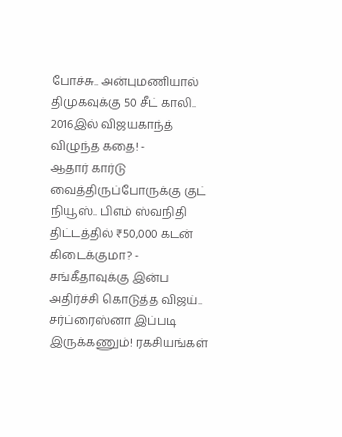போச்சு.. அன்புமணியால் திமுகவுக்கு 50 சீட் காலி.. 2016இல் விஜயகாந்த் விழுந்த கதை! -
ஆதார் கார்டு வைத்திருப்போருக்கு குட் நியூஸ்.. பிஎம் ஸ்வநிதி திட்டத்தில் ₹50,000 கடன் கிடைக்குமா? -
சங்கீதாவுக்கு இன்ப அதிர்ச்சி கொடுத்த விஜய்.. சர்ப்ரைஸ்னா இப்படி இருக்கணும்! ரகசியங்கள்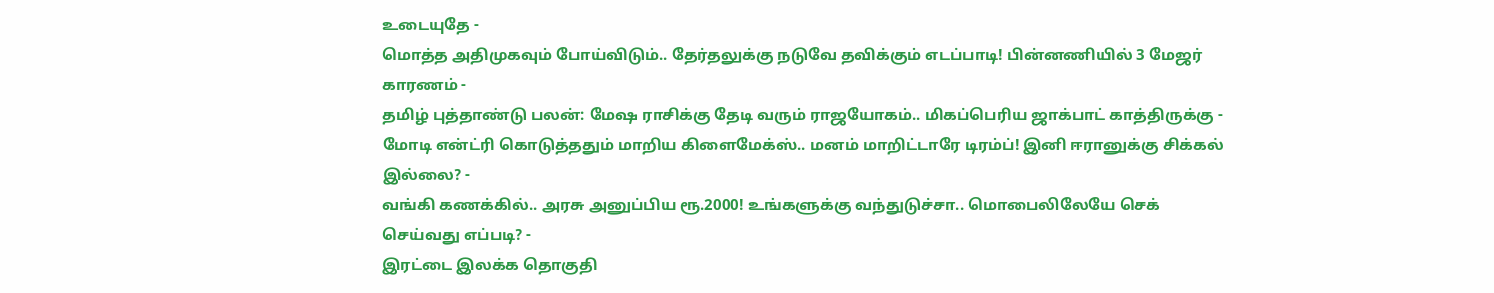உடையுதே -
மொத்த அதிமுகவும் போய்விடும்.. தேர்தலுக்கு நடுவே தவிக்கும் எடப்பாடி! பின்னணியில் 3 மேஜர் காரணம் -
தமிழ் புத்தாண்டு பலன்: மேஷ ராசிக்கு தேடி வரும் ராஜயோகம்.. மிகப்பெரிய ஜாக்பாட் காத்திருக்கு -
மோடி என்ட்ரி கொடுத்ததும் மாறிய கிளைமேக்ஸ்.. மனம் மாறிட்டாரே டிரம்ப்! இனி ஈரானுக்கு சிக்கல் இல்லை? -
வங்கி கணக்கில்.. அரசு அனுப்பிய ரூ.2000! உங்களுக்கு வந்துடுச்சா.. மொபைலிலேயே செக் செய்வது எப்படி? -
இரட்டை இலக்க தொகுதி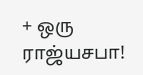+ ஒரு ராஜ்யசபா!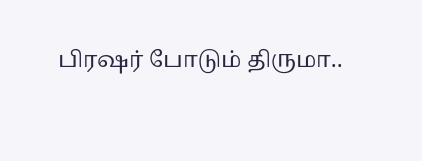பிரஷர் போடும் திருமா..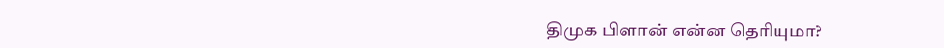திமுக பிளான் என்ன தெரியுமா?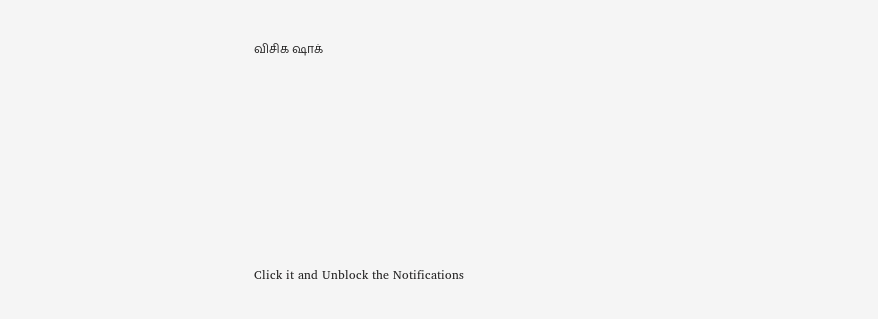விசிக ஷாக்












Click it and Unblock the Notifications